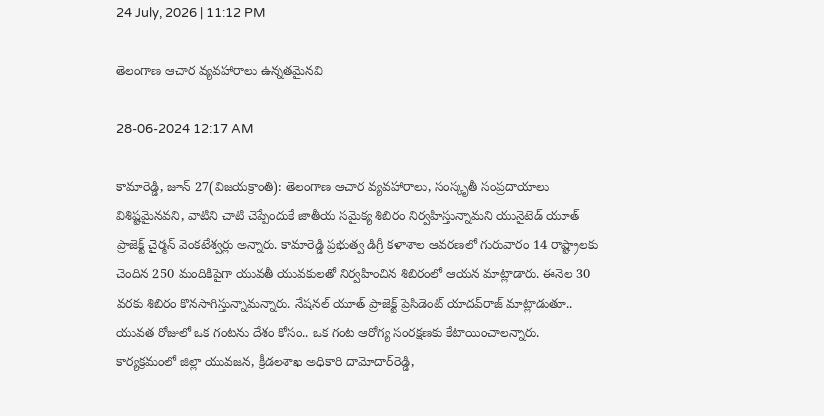24 July, 2026 | 11:12 PM

తెలంగాణ ఆచార వ్యవహారాలు ఉన్నతమైనవి

28-06-2024 12:17 AM

కామారెడ్డి, జూన్ 27(విజయక్రాంతి): తెలంగాణ ఆచార వ్యవహారాలు, సంస్కృతీ సంప్రదాయాలు విశిష్టమైనవని, వాటిని చాటి చెప్పేందుకే జాతీయ సమైక్య శిబిరం నిర్వహిస్తున్నామని యునైటెడ్ యూత్ ప్రాజెక్ట్ చైర్మన్ వెంకటేశ్వర్లు అన్నారు. కామారెడ్డి ప్రభుత్వ డిగ్రీ కళాశాల ఆవరణలో గురువారం 14 రాష్ట్రాలకు చెందిన 250 మందికిపైగా యువతీ యువకులతో నిర్వహించిన శిబిరంలో ఆయన మాట్లాడారు. ఈనెల 30 వరకు శిబిరం కొనసాగిస్తున్నామన్నారు. నేషనల్ యూత్ ప్రాజెక్ట్ ప్రెసిడెంట్ యాదవ్‌రాజ్ మాట్లాడుతూ.. యువత రోజులో ఒక గంటను దేశం కోసం.. ఒక గంట ఆరోగ్య సంరక్షణకు కేటాయించాలన్నారు. కార్యక్రమంలో జిల్లా యువజన, క్రీడలశాఖ అధికారి దామోదార్‌రెడ్డి,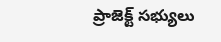ప్రాజెక్ట్ సభ్యులు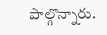పాల్గొన్నారు.